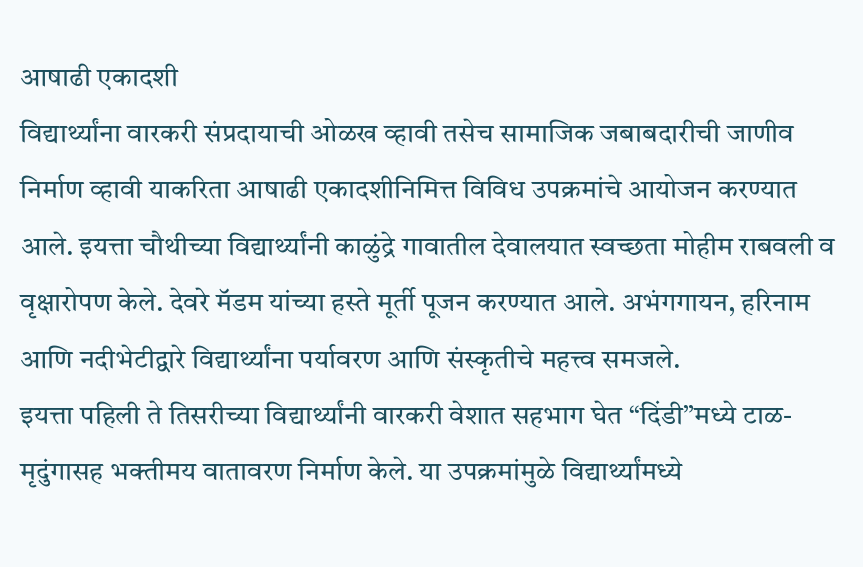आषाढी एकादशी
विद्यार्थ्यांना वारकरी संप्रदायाची ओळख व्हावी तसेच सामाजिक जबाबदारीची जाणीव निर्माण व्हावी याकरिता आषाढी एकादशीनिमित्त विविध उपक्रमांचे आयोजन करण्यात आले. इयत्ता चौथीच्या विद्यार्थ्यांनी काळुंद्रे गावातील देवालयात स्वच्छता मोहीम राबवली व वृक्षारोपण केले. देवरे मॅडम यांच्या हस्ते मूर्ती पूजन करण्यात आले. अभंगगायन, हरिनाम आणि नदीभेटीद्वारे विद्यार्थ्यांना पर्यावरण आणि संस्कृतीचे महत्त्व समजले.
इयत्ता पहिली ते तिसरीच्या विद्यार्थ्यांनी वारकरी वेशात सहभाग घेत “दिंडी”मध्ये टाळ-मृदुंगासह भक्तीमय वातावरण निर्माण केले. या उपक्रमांमुळे विद्यार्थ्यांमध्ये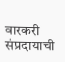वारकरी संप्रदायाची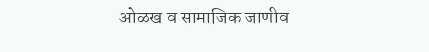ओळख व सामाजिक जाणीव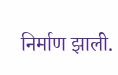निर्माण झाली.